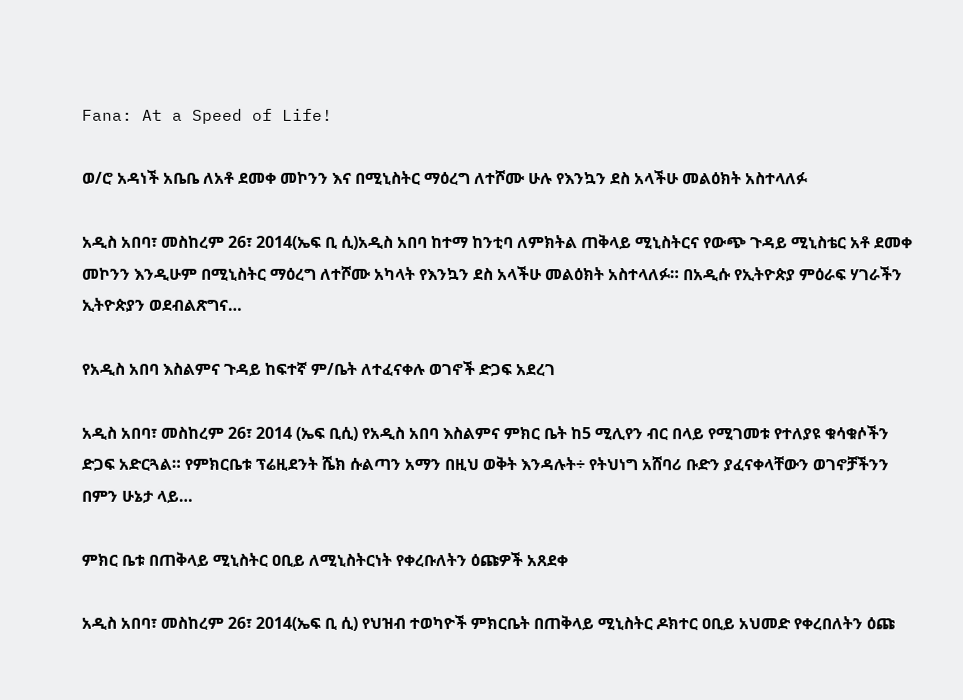Fana: At a Speed of Life!

ወ/ሮ አዳነች አቤቤ ለአቶ ደመቀ መኮንን እና በሚኒስትር ማዕረግ ለተሾሙ ሁሉ የእንኳን ደስ አላችሁ መልዕክት አስተላለፉ

አዲስ አበባ፣ መስከረም 26፣ 2014(ኤፍ ቢ ሲ)አዲስ አበባ ከተማ ከንቲባ ለምክትል ጠቅላይ ሚኒስትርና የውጭ ጉዳይ ሚኒስቴር አቶ ደመቀ መኮንን እንዲሁም በሚኒስትር ማዕረግ ለተሾሙ አካላት የእንኳን ደስ አላችሁ መልዕክት አስተላለፉ። በአዲሱ የኢትዮጵያ ምዕራፍ ሃገራችን ኢትዮጵያን ወደብልጽግና…

የአዲስ አበባ እስልምና ጉዳይ ከፍተኛ ም/ቤት ለተፈናቀሉ ወገኖች ድጋፍ አደረገ

አዲስ አበባ፣ መስከረም 26፣ 2014 (ኤፍ ቢሲ) የአዲስ አበባ እስልምና ምክር ቤት ከ5 ሚሊየን ብር በላይ የሚገመቱ የተለያዩ ቁሳቁሶችን ድጋፍ አድርጓል። የምክርቤቱ ፕሬዚደንት ሼክ ሱልጣን አማን በዚህ ወቅት እንዳሉት÷ የትህነግ አሸባሪ ቡድን ያፈናቀላቸውን ወገኖቻችንን በምን ሁኔታ ላይ…

ምክር ቤቱ በጠቅላይ ሚኒስትር ዐቢይ ለሚኒስትርነት የቀረቡለትን ዕጩዎች አጸደቀ

አዲስ አበባ፣ መስከረም 26፣ 2014(ኤፍ ቢ ሲ) የህዝብ ተወካዮች ምክርቤት በጠቅላይ ሚኒስትር ዶክተር ዐቢይ አህመድ የቀረበለትን ዕጩ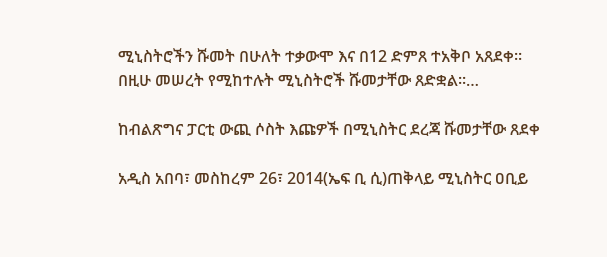ሚኒስትሮችን ሹመት በሁለት ተቃውሞ እና በ12 ድምጸ ተአቅቦ አጸደቀ፡፡ በዚሁ መሠረት የሚከተሉት ሚኒስትሮች ሹመታቸው ጸድቋል፡፡…

ከብልጽግና ፓርቲ ውጪ ሶስት እጩዎች በሚኒስትር ደረጃ ሹመታቸው ጸደቀ

አዲስ አበባ፣ መስከረም 26፣ 2014(ኤፍ ቢ ሲ)ጠቅላይ ሚኒስትር ዐቢይ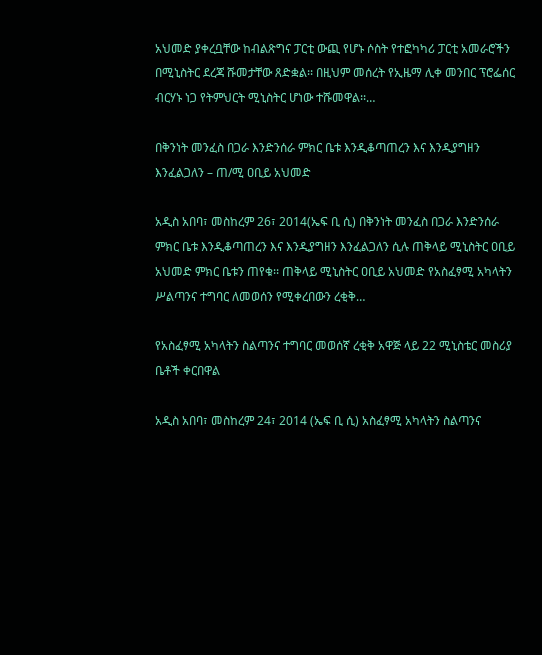አህመድ ያቀረቧቸው ከብልጽግና ፓርቲ ውጪ የሆኑ ሶስት የተፎካካሪ ፓርቲ አመራሮችን በሚኒስትር ደረጃ ሹመታቸው ጸድቋል፡፡ በዚህም መሰረት የኢዜማ ሊቀ መንበር ፕሮፌሰር ብርሃኑ ነጋ የትምህርት ሚኒስትር ሆነው ተሹመዋል፡፡…

በቅንነት መንፈስ በጋራ እንድንሰራ ምክር ቤቱ እንዲቆጣጠረን እና እንዲያግዘን እንፈልጋለን – ጠ/ሚ ዐቢይ አህመድ

አዲስ አበባ፣ መስከረም 26፣ 2014(ኤፍ ቢ ሲ) በቅንነት መንፈስ በጋራ እንድንሰራ ምክር ቤቱ እንዲቆጣጠረን እና እንዲያግዘን እንፈልጋለን ሲሉ ጠቅላይ ሚኒስትር ዐቢይ አህመድ ምክር ቤቱን ጠየቁ፡፡ ጠቅላይ ሚኒስትር ዐቢይ አህመድ የአስፈፃሚ አካላትን ሥልጣንና ተግባር ለመወሰን የሚቀረበውን ረቂቅ…

የአስፈፃሚ አካላትን ስልጣንና ተግባር መወሰኛ ረቂቅ አዋጅ ላይ 22 ሚኒስቴር መስሪያ ቤቶች ቀርበዋል

አዲስ አበባ፣ መስከረም 24፣ 2014 (ኤፍ ቢ ሲ) አስፈፃሚ አካላትን ስልጣንና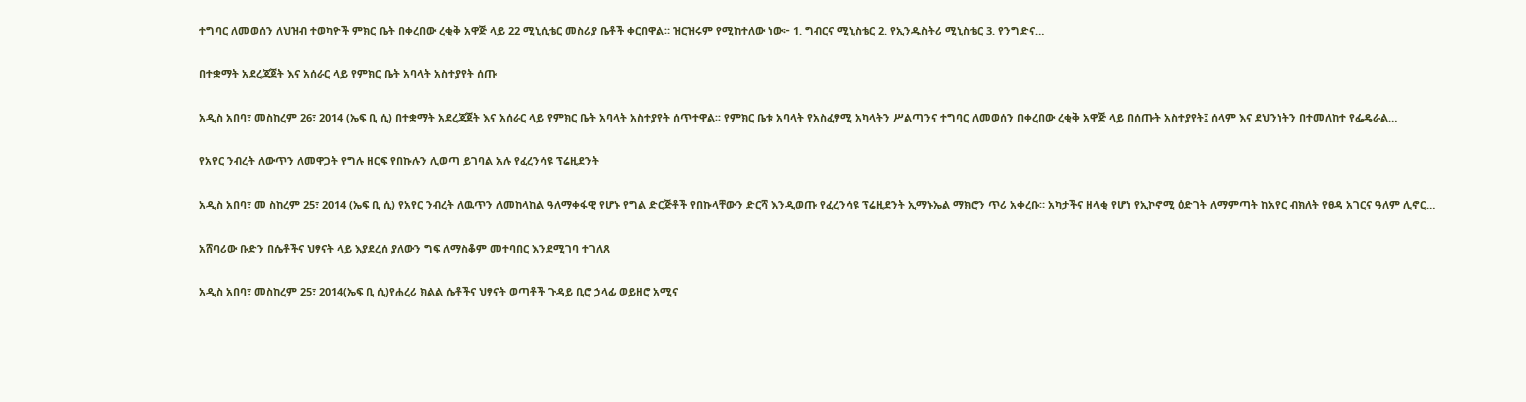ተግባር ለመወሰን ለህዝብ ተወካዮች ምክር ቤት በቀረበው ረቂቅ አዋጅ ላይ 22 ሚኒሲቴር መስሪያ ቤቶች ቀርበዋል። ዝርዝሩም የሚከተለው ነው፦ 1. ግብርና ሚኒስቴር 2. የኢንዱስትሪ ሚኒስቴር 3. የንግድና…

በተቋማት አደረጃጀት እና አሰራር ላይ የምክር ቤት አባላት አስተያየት ሰጡ

አዲስ አበባ፣ መስከረም 26፣ 2014 (ኤፍ ቢ ሲ) በተቋማት አደረጃጀት እና አሰራር ላይ የምክር ቤት አባላት አስተያየት ሰጥተዋል፡፡ የምክር ቤቱ አባላት የአስፈፃሚ አካላትን ሥልጣንና ተግባር ለመወሰን በቀረበው ረቂቅ አዋጅ ላይ በሰጡት አስተያየት፤ ሰላም እና ደህንነትን በተመለከተ የፌዴራል…

የአየር ንብረት ለውጥን ለመዋጋት የግሉ ዘርፍ የበኩሉን ሊወጣ ይገባል አሉ የፈረንሳዩ ፕሬዚደንት

አዲስ አበባ፣ መ ስከረም 25፣ 2014 (ኤፍ ቢ ሲ) የአየር ንብረት ለዉጥን ለመከላከል ዓለማቀፋዊ የሆኑ የግል ድርጅቶች የበኩላቸውን ድርሻ እንዲወጡ የፈረንሳዩ ፕሬዚደንት ኢማኑኤል ማክሮን ጥሪ አቀረቡ። አካታችና ዘላቂ የሆነ የኢኮኖሚ ዕድገት ለማምጣት ከአየር ብክለት የፀዳ አገርና ዓለም ሊኖር…

አሸባሪው ቡድን በሴቶችና ህፃናት ላይ እያደረሰ ያለውን ግፍ ለማስቆም መተባበር እንደሚገባ ተገለጸ

አዲስ አበባ፣ መስከረም 25፣ 2014(ኤፍ ቢ ሲ)የሐረሪ ክልል ሴቶችና ህፃናት ወጣቶች ጉዳይ ቢሮ ኃላፊ ወይዘሮ አሚና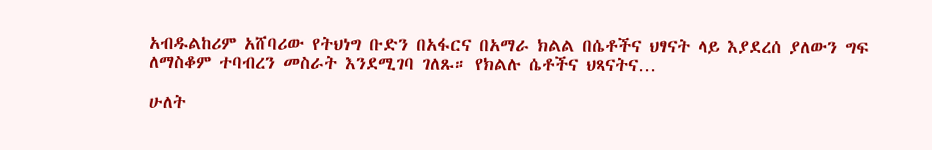አብዱልከሪም አሸባሪው የትህነግ ቡድን በአፋርና በአማራ ክልል በሴቶችና ህፃናት ላይ እያደረሰ ያለውን ግፍ ለማስቆም ተባብረን መስራት እንደሚገባ ገለጹ። የክልሉ ሴቶችና ህጻናትና…

ሁለት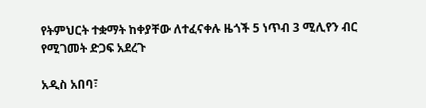የትምህርት ተቋማት ከቀያቸው ለተፈናቀሉ ዜጎች 5 ነጥብ 3 ሚሊየን ብር የሚገመት ድጋፍ አደረጉ

አዲስ አበባ፣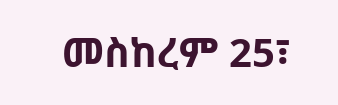መስከረም 25፣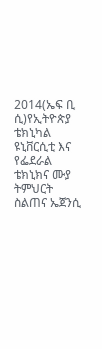2014(ኤፍ ቢ ሲ)የኢትዮጵያ ቴክኒካል ዩኒቨርሲቲ እና የፌደራል ቴክኒክና ሙያ ትምህርት ስልጠና ኤጀንሲ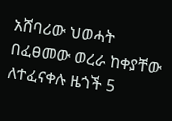አሸባሪው ህወሓት በፈፀመው ወረራ ከቀያቸው ለተፈናቀሉ ዜጎች 5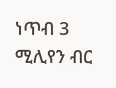ነጥብ 3 ሚሊየን ብር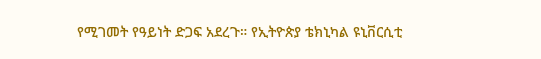የሚገመት የዓይነት ድጋፍ አደረጉ። የኢትዮጵያ ቴክኒካል ዩኒቨርሲቲ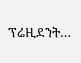ፕሬዚደንት…